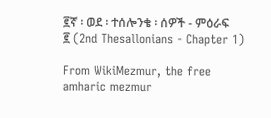፪ኛ ፡ ወደ ፡ ተሰሎንቄ ፡ ሰዎች - ምዕራፍ ፪ (2nd Thesallonians - Chapter 1)

From WikiMezmur, the free amharic mezmur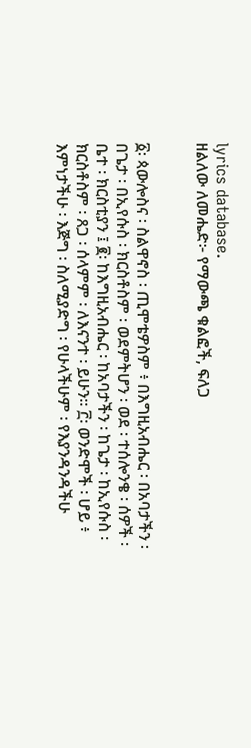lyrics database.
ዘልለው ለመሔድ፦ የማውጫ ቁልፎች, ፍለጋ


፩፡ ጳውሎስና ፡ ስልዋኖስ ፡ ጢሞቴዎስም ፥ በእግዚአብሔር ፡ በአባታችን ፡ በጌታ ፡ በኢየሱስ ፡ ክርስቶስም ፡ ወደምትሆን ፡ ወደ ፡ ተሰሎንቄ ፡ ሰዎች ፡ ቤተ ፡ ክርስቲያን ፤ ፪፡ ከእግዚአብሔር ፡ ከአባታችን ፡ ከጌታ ፡ ከኢየሱስ ፡ ክርስቶስም ፡ ጸጋ ፡ ሰላምም ፡ ለእናንተ ፡ ይሁን። ፫፡ ወንድሞች ፡ ሆይ ፥ እምነታችሁ ፡ እጅግ ፡ ስለሚያድግ ፡ የሁላችሁም ፡ የእያንዳንዳችሁ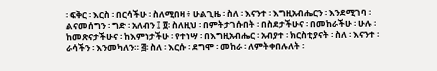፡ ፍቅር ፡ እርስ ፡ በርሳችሁ ፡ ስለሚበዛ ፥ ሁልጊዜ ፡ ስለ ፡ እናንተ ፡ እግዚአብሔርን ፡ እንደሚገባ ፡ ልናመሰግን ፡ ግድ ፡ አለብን ፤ ፬፡ ስለዚህ ፡ በምትታገሱበት ፡ በስደታችሁና ፡ በመከራችሁ ፡ ሁሉ ፡ ከመጽናታችሁና ፡ ከእምነታችሁ ፡ የተነሣ ፡ በእግዚአብሔር ፡ አብያተ ፡ ክርስቲያናት ፡ ስለ ፡ እናንተ ፡ ራሳችን ፡ እንመካለን። ፭፡ ስለ ፡ እርሱ ፡ ደግሞ ፡ መከራ ፡ ለምትቀበሉለት ፡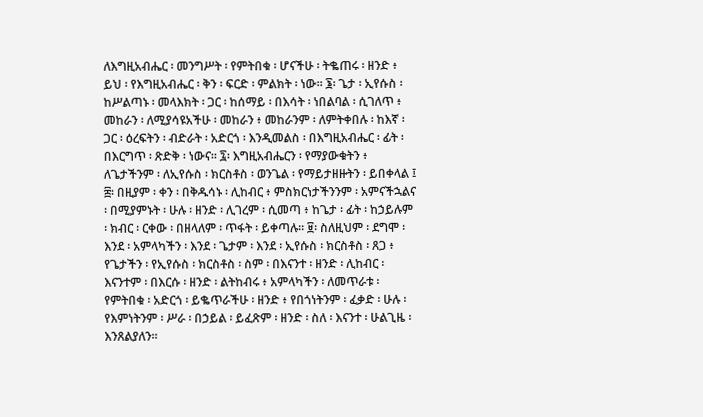ለእግዚአብሔር ፡ መንግሥት ፡ የምትበቁ ፡ ሆናችሁ ፡ ትቈጠሩ ፡ ዘንድ ፥ ይህ ፡ የእግዚአብሔር ፡ ቅን ፡ ፍርድ ፡ ምልክት ፡ ነው። ፮፡ ጌታ ፡ ኢየሱስ ፡ ከሥልጣኑ ፡ መላእክት ፡ ጋር ፡ ከሰማይ ፡ በእሳት ፡ ነበልባል ፡ ሲገለጥ ፥ መከራን ፡ ለሚያሳዩአችሁ ፡ መከራን ፥ መከራንም ፡ ለምትቀበሉ ፡ ከእኛ ፡ ጋር ፡ ዕረፍትን ፡ ብድራት ፡ አድርጎ ፡ እንዲመልስ ፡ በእግዚአብሔር ፡ ፊት ፡ በእርግጥ ፡ ጽድቅ ፡ ነውና። ፯፡ እግዚአብሔርን ፡ የማያውቁትን ፥ ለጌታችንም ፡ ለኢየሱስ ፡ ክርስቶስ ፡ ወንጌል ፡ የማይታዘዙትን ፡ ይበቀላል ፤ ፰፡ በዚያም ፡ ቀን ፡ በቅዱሳኑ ፡ ሊከብር ፥ ምስክርነታችንንም ፡ አምናችኋልና ፡ በሚያምኑት ፡ ሁሉ ፡ ዘንድ ፡ ሊገረም ፡ ሲመጣ ፥ ከጌታ ፡ ፊት ፡ ከኃይሉም ፡ ክብር ፡ ርቀው ፡ በዘላለም ፡ ጥፋት ፡ ይቀጣሉ። ፱፡ ስለዚህም ፡ ደግሞ ፡ እንደ ፡ አምላካችን ፡ እንደ ፡ ጌታም ፡ እንደ ፡ ኢየሱስ ፡ ክርስቶስ ፡ ጸጋ ፥ የጌታችን ፡ የኢየሱስ ፡ ክርስቶስ ፡ ስም ፡ በእናንተ ፡ ዘንድ ፡ ሊከብር ፡ እናንተም ፡ በእርሱ ፡ ዘንድ ፡ ልትከብሩ ፥ አምላካችን ፡ ለመጥራቱ ፡ የምትበቁ ፡ አድርጎ ፡ ይቈጥራችሁ ፡ ዘንድ ፥ የበጎነትንም ፡ ፈቃድ ፡ ሁሉ ፡ የእምነትንም ፡ ሥራ ፡ በኃይል ፡ ይፈጽም ፡ ዘንድ ፡ ስለ ፡ እናንተ ፡ ሁልጊዜ ፡ እንጸልያለን።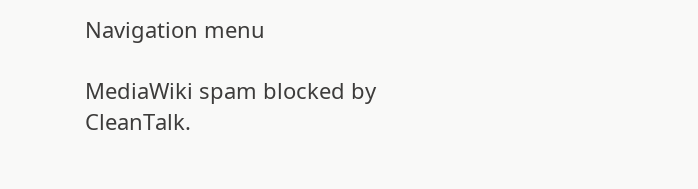Navigation menu

MediaWiki spam blocked by CleanTalk.